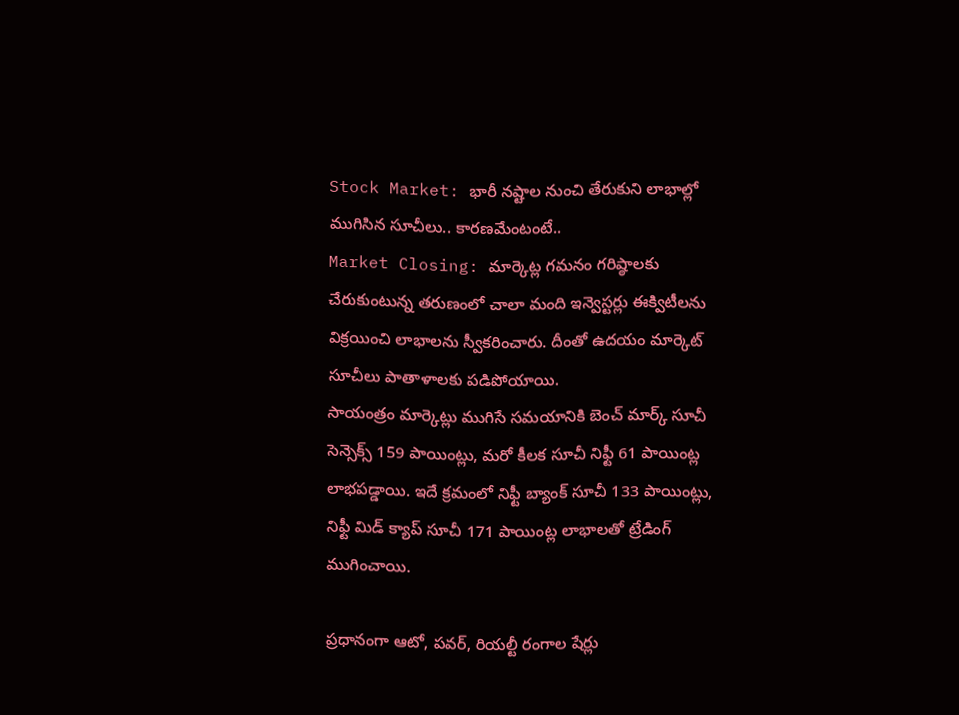Stock Market: భారీ నష్టాల నుంచి తేరుకుని లాభాల్లో ముగిసిన సూచీలు.. కారణమేంటంటే..
Market Closing: మార్కెట్ల గమనం గరిష్ఠాలకు చేరుకుంటున్న తరుణంలో చాలా మంది ఇన్వెస్టర్లు ఈక్విటీలను విక్రయించి లాభాలను స్వీకరించారు. దీంతో ఉదయం మార్కెట్ సూచీలు పాతాళాలకు పడిపోయాయి.
సాయంత్రం మార్కెట్లు ముగిసే సమయానికి బెంచ్ మార్క్ సూచీ సెన్సెక్స్ 159 పాయింట్లు, మరో కీలక సూచీ నిఫ్టీ 61 పాయింట్ల లాభపడ్డాయి. ఇదే క్రమంలో నిఫ్టీ బ్యాంక్ సూచీ 133 పాయింట్లు, నిఫ్టీ మిడ్ క్యాప్ సూచీ 171 పాయింట్ల లాభాలతో ట్రేడింగ్ ముగించాయి.

ప్రధానంగా ఆటో, పవర్, రియల్టీ రంగాల షేర్లు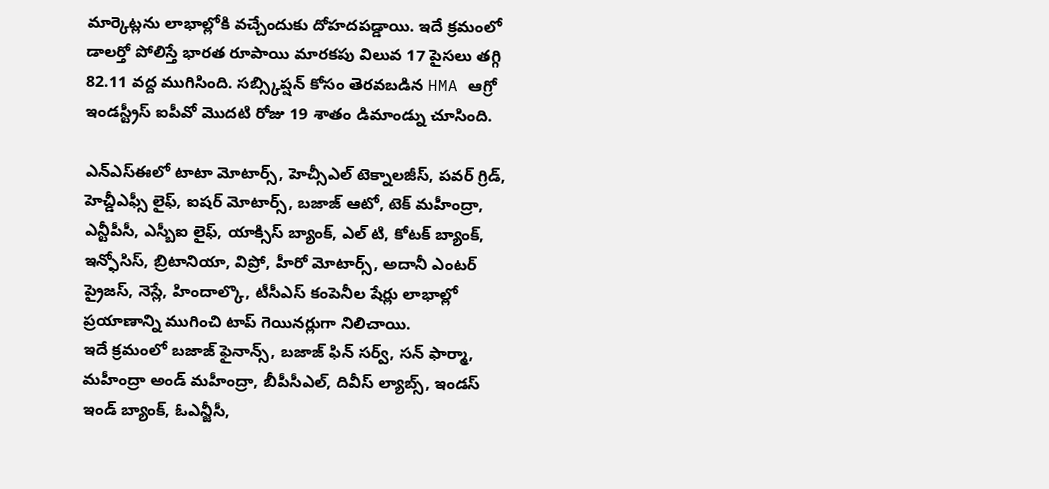మార్కెట్లను లాభాల్లోకి వచ్చేందుకు దోహదపడ్డాయి. ఇదే క్రమంలో డాలర్తో పోలిస్తే భారత రూపాయి మారకపు విలువ 17 పైసలు తగ్గి 82.11 వద్ద ముగిసింది. సబ్స్కిప్షన్ కోసం తెరవబడిన HMA ఆగ్రో ఇండస్ట్రీస్ ఐపీవో మెుదటి రోజు 19 శాతం డిమాండ్ను చూసింది.

ఎన్ఎస్ఈలో టాటా మోటార్స్, హెచ్సీఎల్ టెక్నాలజీస్, పవర్ గ్రిడ్, హెచ్డీఎఫ్సీ లైఫ్, ఐషర్ మోటార్స్, బజాజ్ ఆటో, టెక్ మహీంద్రా, ఎన్టీపీసీ, ఎస్బీఐ లైఫ్, యాక్సిస్ బ్యాంక్, ఎల్ టి, కోటక్ బ్యాంక్, ఇన్ఫోసిస్, బ్రిటానియా, విప్రో, హీరో మోటార్స్, అదానీ ఎంటర్ ప్రైజస్, నెస్లే, హిందాల్కొ, టీసీఎస్ కంపెనీల షేర్లు లాభాల్లో ప్రయాణాన్ని ముగించి టాప్ గెయినర్లుగా నిలిచాయి.
ఇదే క్రమంలో బజాజ్ ఫైనాన్స్, బజాజ్ ఫిన్ సర్వ్, సన్ ఫార్మా, మహీంద్రా అండ్ మహీంద్రా, బీపీసీఎల్, దివీస్ ల్యాబ్స్, ఇండస్ ఇండ్ బ్యాంక్, ఓఎన్జీసీ,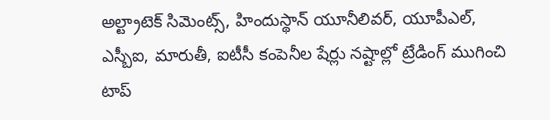అల్ట్రాటెక్ సిమెంట్స్, హిందుస్థాన్ యూనీలివర్, యూపీఎల్, ఎస్బీఐ, మారుతీ, ఐటీసీ కంపెనీల షేర్లు నష్టాల్లో ట్రేడింగ్ ముగించి టాప్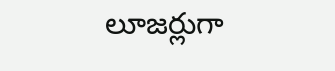లూజర్లుగా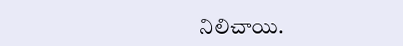నిలిచాయి.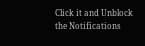Click it and Unblock the Notifications